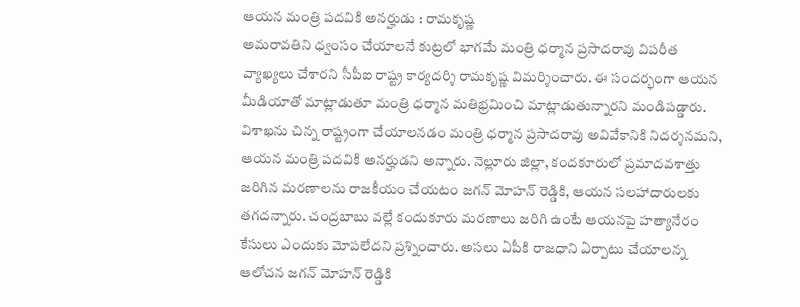ఆయన మంత్రి పదవికి అనర్హుడు : రామకృష్ణ
అమరావతిని ధ్వంసం చేయాలనే కుట్రలో భాగమే మంత్రి ధర్మాన ప్రసాదరావు విపరీత వ్యాఖ్యలు చేశారని సీపీఐ రాష్ట్ర కార్యదర్శి రామకృష్ణ విమర్శించారు. ఈ సందర్భంగా ఆయన మీడియాతో మాట్లాడుతూ మంత్రి ధర్మాన మతిభ్రమించి మాట్లాడుతున్నారని మండిపడ్డారు. విశాఖను చిన్న రాష్ట్రంగా చేయాలనడం మంత్రి ధర్మాన ప్రసాదరావు అవివేకానికి నిదర్శనమని, ఆయన మంత్రి పదవికి అనర్హుడని అన్నారు. నెల్లూరు జిల్లా, కందకూరులో ప్రమాదవశాత్తు జరిగిన మరణాలను రాజకీయం చేయటం జగన్ మోహన్ రెడ్డికి, ఆయన సలహాదారులకు తగదన్నారు. చంద్రబాబు వల్లే కందుకూరు మరణాలు జరిగి ఉంటే ఆయనపై హత్యానేరం కేసులు ఎందుకు మోపలేదని ప్రశ్నించారు. అసలు ఏపీకి రాజధాని ఏర్పాటు చేయాలన్న ఆలోచన జగన్ మోహన్ రెడ్డికి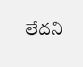లేదని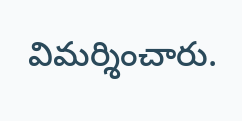విమర్శించారు.